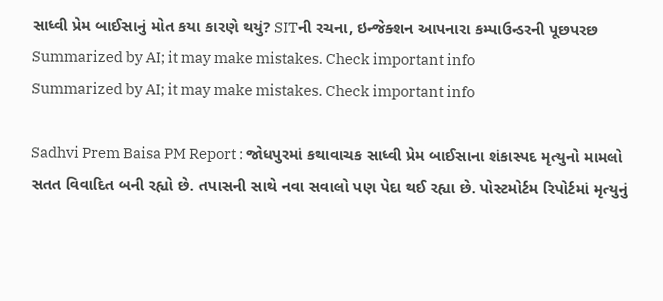સાધ્વી પ્રેમ બાઈસાનું મોત કયા કારણે થયું? SITની રચના, ઇન્જેક્શન આપનારા કમ્પાઉન્ડરની પૂછપરછ
Summarized by AI; it may make mistakes. Check important info
Summarized by AI; it may make mistakes. Check important info

Sadhvi Prem Baisa PM Report : જોધપુરમાં કથાવાચક સાધ્વી પ્રેમ બાઈસાના શંકાસ્પદ મૃત્યુનો મામલો સતત વિવાદિત બની રહ્યો છે. તપાસની સાથે નવા સવાલો પણ પેદા થઈ રહ્યા છે. પોસ્ટમોર્ટમ રિપોર્ટમાં મૃત્યુનું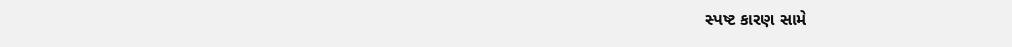સ્પષ્ટ કારણ સામે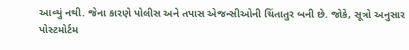આવ્યું નથી. જેના કારણે પોલીસ અને તપાસ એજન્સીઓની ચિંતાતુર બની છે. જોકે, સૂત્રો અનુસાર પોસ્ટમોર્ટમ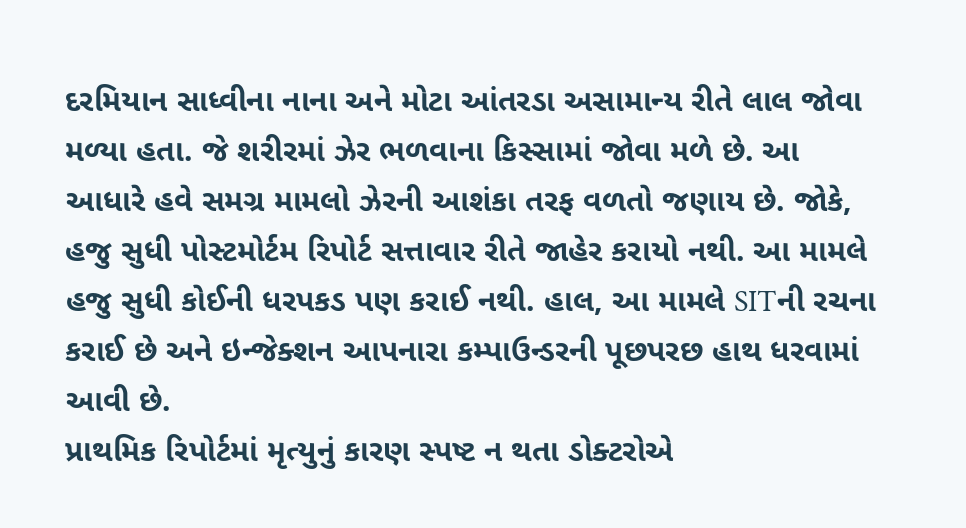દરમિયાન સાધ્વીના નાના અને મોટા આંતરડા અસામાન્ય રીતે લાલ જોવા મળ્યા હતા. જે શરીરમાં ઝેર ભળવાના કિસ્સામાં જોવા મળે છે. આ આધારે હવે સમગ્ર મામલો ઝેરની આશંકા તરફ વળતો જણાય છે. જોકે, હજુ સુધી પોસ્ટમોર્ટમ રિપોર્ટ સત્તાવાર રીતે જાહેર કરાયો નથી. આ મામલે હજુ સુધી કોઈની ધરપકડ પણ કરાઈ નથી. હાલ, આ મામલે SITની રચના કરાઈ છે અને ઇન્જેક્શન આપનારા કમ્પાઉન્ડરની પૂછપરછ હાથ ધરવામાં આવી છે.
પ્રાથમિક રિપોર્ટમાં મૃત્યુનું કારણ સ્પષ્ટ ન થતા ડોક્ટરોએ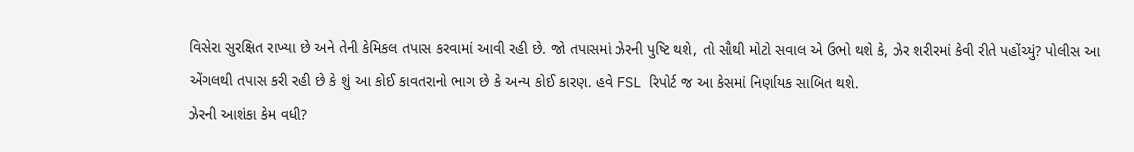વિસેરા સુરક્ષિત રાખ્યા છે અને તેની કેમિકલ તપાસ કરવામાં આવી રહી છે. જો તપાસમાં ઝેરની પુષ્ટિ થશે, તો સૌથી મોટો સવાલ એ ઉભો થશે કે, ઝેર શરીરમાં કેવી રીતે પહોંચ્યું? પોલીસ આ એંગલથી તપાસ કરી રહી છે કે શું આ કોઈ કાવતરાનો ભાગ છે કે અન્ય કોઈ કારણ. હવે FSL રિપોર્ટ જ આ કેસમાં નિર્ણાયક સાબિત થશે.
ઝેરની આશંકા કેમ વધી?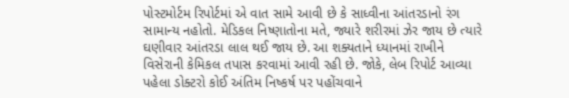પોસ્ટમોર્ટમ રિપોર્ટમાં એ વાત સામે આવી છે કે સાધ્વીના આંતરડાનો રંગ સામાન્ય નહોતો. મેડિકલ નિષ્ણાતોના મતે, જ્યારે શરીરમાં ઝેર જાય છે ત્યારે ઘણીવાર આંતરડા લાલ થઈ જાય છે. આ શક્યતાને ધ્યાનમાં રાખીને વિસેરાની કેમિકલ તપાસ કરવામાં આવી રહી છે. જોકે, લેબ રિપોર્ટ આવ્યા પહેલા ડોક્ટરો કોઈ અંતિમ નિષ્કર્ષ પર પહોંચવાને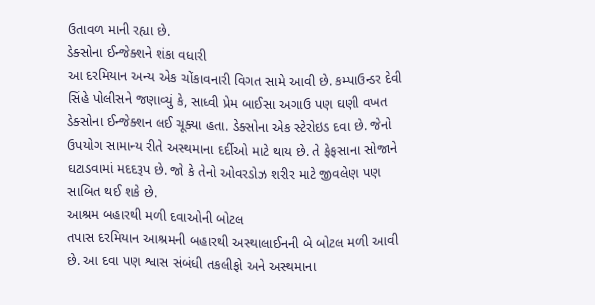ઉતાવળ માની રહ્યા છે.
ડેક્સોના ઈન્જેક્શને શંકા વધારી
આ દરમિયાન અન્ય એક ચોંકાવનારી વિગત સામે આવી છે. કમ્પાઉન્ડર દેવી સિંહે પોલીસને જણાવ્યું કે, સાધ્વી પ્રેમ બાઈસા અગાઉ પણ ઘણી વખત ડેક્સોના ઈન્જેક્શન લઈ ચૂક્યા હતા. ડેક્સોના એક સ્ટેરોઇડ દવા છે. જેનો ઉપયોગ સામાન્ય રીતે અસ્થમાના દર્દીઓ માટે થાય છે. તે ફેફસાના સોજાને ઘટાડવામાં મદદરૂપ છે. જો કે તેનો ઓવરડોઝ શરીર માટે જીવલેણ પણ સાબિત થઈ શકે છે.
આશ્રમ બહારથી મળી દવાઓની બોટલ
તપાસ દરમિયાન આશ્રમની બહારથી અસ્થાલાઈનની બે બોટલ મળી આવી છે. આ દવા પણ શ્વાસ સંબંધી તકલીફો અને અસ્થમાના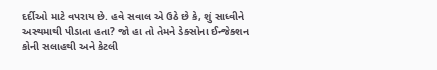દર્દીઓ માટે વપરાય છે. હવે સવાલ એ ઉઠે છે કે, શું સાધ્વીને અસ્થમાથી પીડાતા હતા? જો હા તો તેમને ડેક્સોના ઈન્જેક્શન કોની સલાહથી અને કેટલી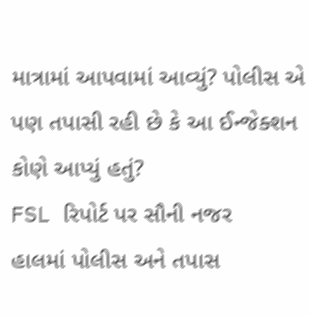માત્રામાં આપવામાં આવ્યું? પોલીસ એ પણ તપાસી રહી છે કે આ ઈન્જેક્શન કોણે આપ્યું હતું?
FSL રિપોર્ટ પર સૌની નજર
હાલમાં પોલીસ અને તપાસ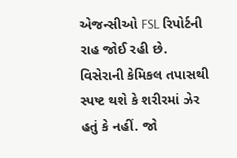એજન્સીઓ FSL રિપોર્ટની રાહ જોઈ રહી છે. વિસેરાની કેમિકલ તપાસથી સ્પષ્ટ થશે કે શરીરમાં ઝેર હતું કે નહીં. જો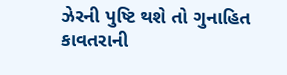ઝેરની પુષ્ટિ થશે તો ગુનાહિત કાવતરાની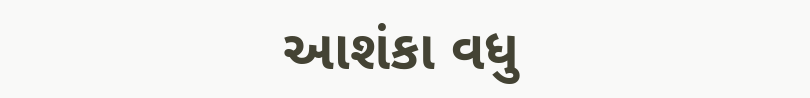આશંકા વધુ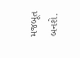મજબૂત બનશે.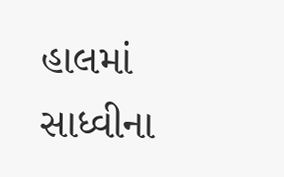હાલમાં સાધ્વીના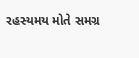રહસ્યમય મોતે સમગ્ર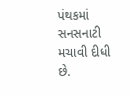પંથકમાં સનસનાટી મચાવી દીધી છે.